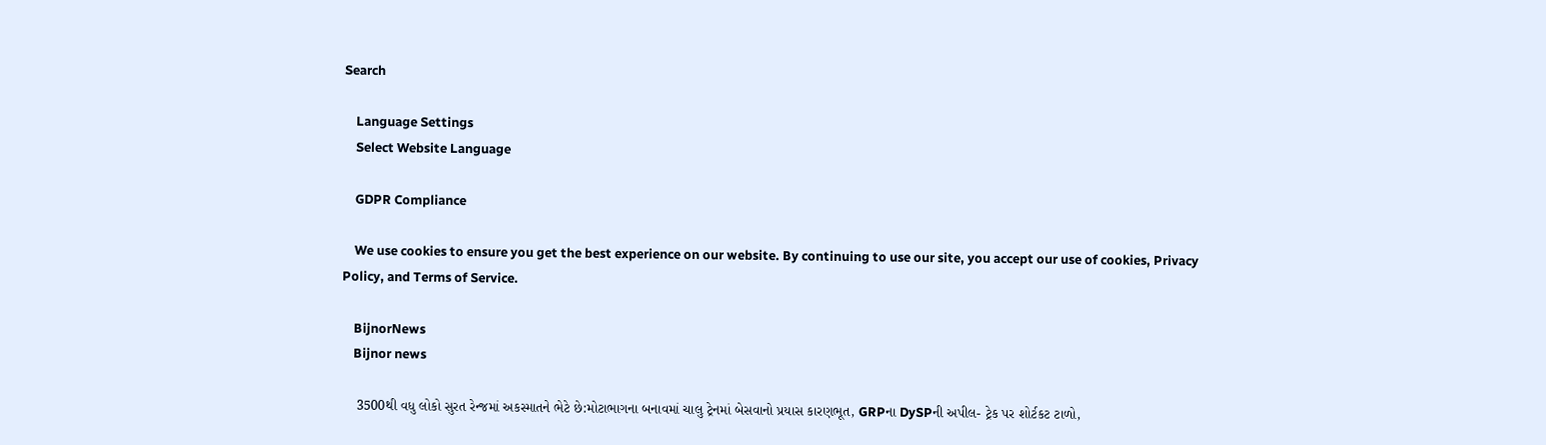Search

    Language Settings
    Select Website Language

    GDPR Compliance

    We use cookies to ensure you get the best experience on our website. By continuing to use our site, you accept our use of cookies, Privacy Policy, and Terms of Service.

    BijnorNews
    Bijnor news

    3500થી વધુ લોકો સુરત રેન્જમાં અકસ્માતને ભેટે છે:મોટાભાગના બનાવમાં ચાલુ ટ્રેનમાં બેસવાનો પ્રયાસ કારણભૂત, GRPના DySPની અપીલ- ટ્રેક પર શોર્ટકટ ટાળો,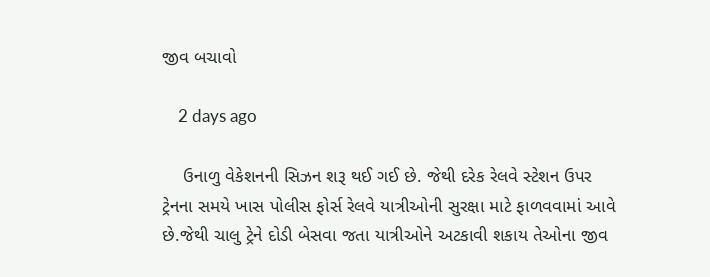જીવ બચાવો

    2 days ago

    ઉનાળુ વેકેશનની સિઝન શરૂ થઈ ગઈ છે. જેથી દરેક રેલવે સ્ટેશન ઉપર ટ્રેનના સમયે ખાસ પોલીસ ફોર્સ રેલવે યાત્રીઓની સુરક્ષા માટે ફાળવવામાં આવે છે.જેથી ચાલુ ટ્રેને દોડી બેસવા જતા યાત્રીઓને અટકાવી શકાય તેઓના જીવ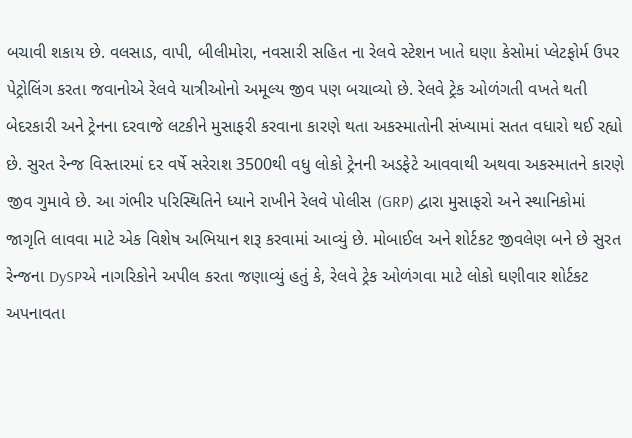બચાવી શકાય છે. વલસાડ, વાપી, બીલીમોરા, નવસારી સહિત ના રેલવે સ્ટેશન ખાતે ઘણા કેસોમાં પ્લેટફોર્મ ઉપર પેટ્રોલિંગ કરતા જવાનોએ રેલવે યાત્રીઓનો અમૂલ્ય જીવ પણ બચાવ્યો છે. રેલવે ટ્રેક ઓળંગતી વખતે થતી બેદરકારી અને ટ્રેનના દરવાજે લટકીને મુસાફરી કરવાના કારણે થતા અકસ્માતોની સંખ્યામાં સતત વધારો થઈ રહ્યો છે. સુરત રેન્જ વિસ્તારમાં દર વર્ષે સરેરાશ 3500થી વધુ લોકો ટ્રેનની અડફેટે આવવાથી અથવા અકસ્માતને કારણે જીવ ગુમાવે છે. આ ગંભીર પરિસ્થિતિને ધ્યાને રાખીને રેલવે પોલીસ (GRP) દ્વારા મુસાફરો અને સ્થાનિકોમાં જાગૃતિ લાવવા માટે એક વિશેષ અભિયાન શરૂ કરવામાં આવ્યું છે. મોબાઈલ અને શોર્ટકટ જીવલેણ બને છે સુરત રેન્જના DySPએ નાગરિકોને અપીલ કરતા જણાવ્યું હતું કે, રેલવે ટ્રેક ઓળંગવા માટે લોકો ઘણીવાર શોર્ટકટ અપનાવતા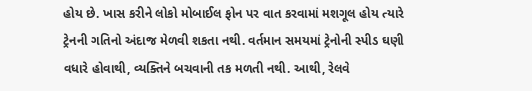હોય છે. ખાસ કરીને લોકો મોબાઈલ ફોન પર વાત કરવામાં મશગૂલ હોય ત્યારે ટ્રેનની ગતિનો અંદાજ મેળવી શકતા નથી. વર્તમાન સમયમાં ટ્રેનોની સ્પીડ ઘણી વધારે હોવાથી, વ્યક્તિને બચવાની તક મળતી નથી. આથી, રેલવે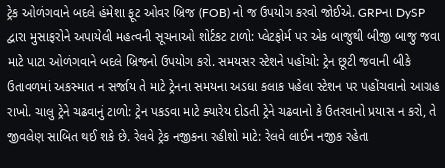ટ્રેક ઓળંગવાને બદલે હંમેશા ફૂટ ઓવર બ્રિજ (FOB) નો જ ઉપયોગ કરવો જોઈએ. GRPના DySP દ્વારા મુસાફરોને અપાયેલી મહત્વની સૂચનાઓ શોર્ટકટ ટાળો: પ્લેટફોર્મ પર એક બાજુથી બીજી બાજુ જવા માટે પાટા ઓળંગવાને બદલે બ્રિજનો ઉપયોગ કરો. સમયસર સ્ટેશને પહોંચો: ટ્રેન છૂટી જવાની બીકે ઉતાવળમાં અકસ્માત ન સર્જાય તે માટે ટ્રેનના સમયના અડધા કલાક પહેલા સ્ટેશન પર પહોંચવાનો આગ્રહ રાખો. ચાલુ ટ્રેને ચઢવાનું ટાળો: ટ્રેન પકડવા માટે ક્યારેય દોડતી ટ્રેને ચઢવાનો કે ઉતરવાનો પ્રયાસ ન કરો, તે જીવલેણ સાબિત થઈ શકે છે. રેલવે ટ્રેક નજીકના રહીશો માટે: રેલવે લાઈન નજીક રહેતા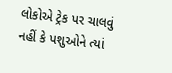લોકોએ ટ્રેક પર ચાલવું નહીં કે પશુઓને ત્યાં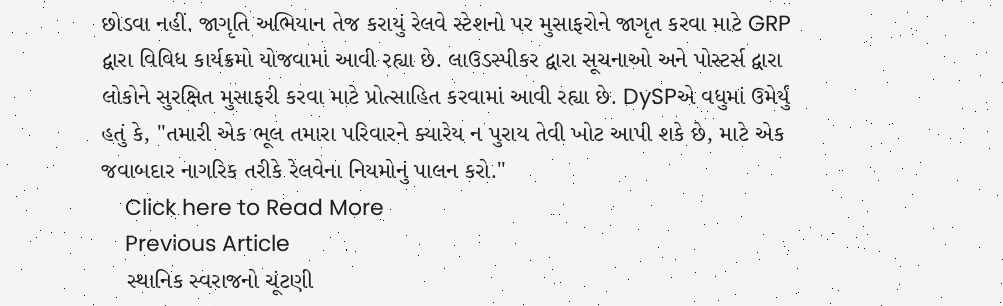છોડવા નહીં. જાગૃતિ અભિયાન તેજ કરાયું રેલવે સ્ટેશનો પર મુસાફરોને જાગૃત કરવા માટે GRP દ્વારા વિવિધ કાર્યક્રમો યોજવામાં આવી રહ્યા છે. લાઉડસ્પીકર દ્વારા સૂચનાઓ અને પોસ્ટર્સ દ્વારા લોકોને સુરક્ષિત મુસાફરી કરવા માટે પ્રોત્સાહિત કરવામાં આવી રહ્યા છે. DySPએ વધુમાં ઉમેર્યું હતું કે, "તમારી એક ભૂલ તમારા પરિવારને ક્યારેય ન પુરાય તેવી ખોટ આપી શકે છે, માટે એક જવાબદાર નાગરિક તરીકે રેલવેના નિયમોનું પાલન કરો."
    Click here to Read More
    Previous Article
    સ્થાનિક સ્વરાજનો ચૂંટણી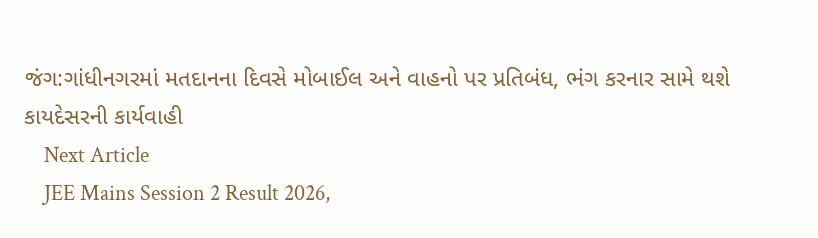જંગ:ગાંધીનગરમાં મતદાનના દિવસે મોબાઈલ અને વાહનો પર પ્રતિબંધ, ભંગ કરનાર સામે થશે કાયદેસરની કાર્યવાહી
    Next Article
    JEE Mains Session 2 Result 2026,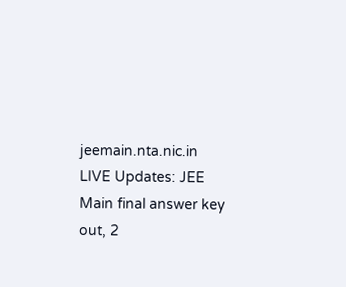jeemain.nta.nic.in LIVE Updates: JEE Main final answer key out, 2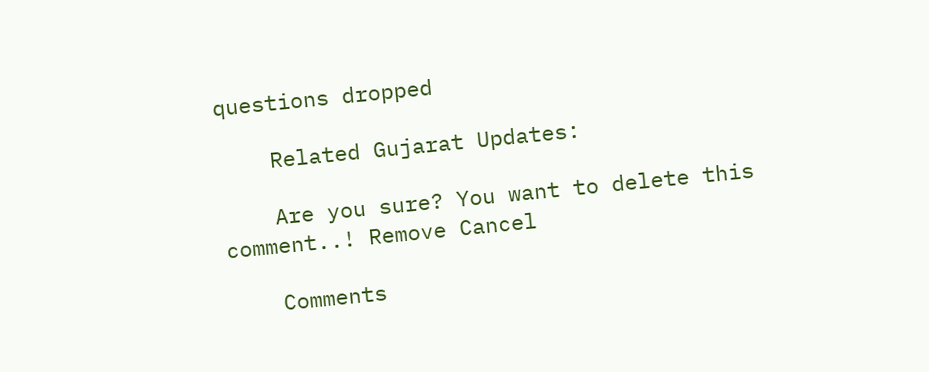questions dropped

    Related Gujarat Updates:

    Are you sure? You want to delete this comment..! Remove Cancel

    Comments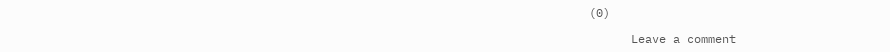(0)

      Leave a comment